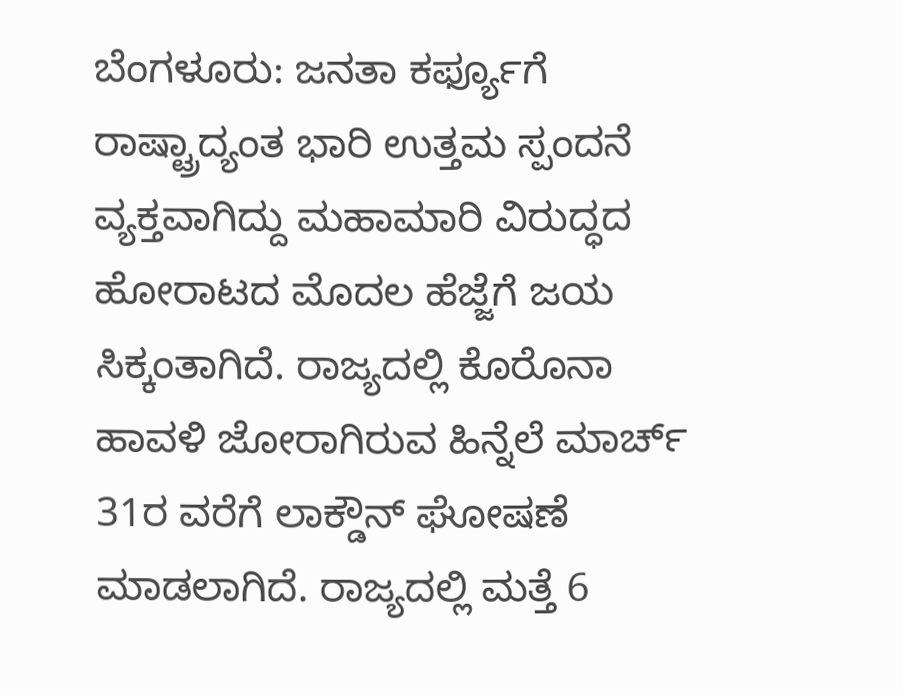ಬೆಂಗಳೂರು: ಜನತಾ ಕರ್ಫ್ಯೂಗೆ ರಾಷ್ಟ್ರಾದ್ಯಂತ ಭಾರಿ ಉತ್ತಮ ಸ್ಪಂದನೆ ವ್ಯಕ್ತವಾಗಿದ್ದು ಮಹಾಮಾರಿ ವಿರುದ್ಧದ ಹೋರಾಟದ ಮೊದಲ ಹೆಜ್ಜೆಗೆ ಜಯ ಸಿಕ್ಕಂತಾಗಿದೆ. ರಾಜ್ಯದಲ್ಲಿ ಕೊರೊನಾ ಹಾವಳಿ ಜೋರಾಗಿರುವ ಹಿನ್ನೆಲೆ ಮಾರ್ಚ್ 31ರ ವರೆಗೆ ಲಾಕ್ಡೌನ್ ಘೋಷಣೆ ಮಾಡಲಾಗಿದೆ. ರಾಜ್ಯದಲ್ಲಿ ಮತ್ತೆ 6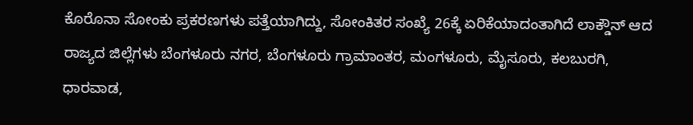ಕೊರೊನಾ ಸೋಂಕು ಪ್ರಕರಣಗಳು ಪತ್ತೆಯಾಗಿದ್ದು, ಸೋಂಕಿತರ ಸಂಖ್ಯೆ 26ಕ್ಕೆ ಏರಿಕೆಯಾದಂತಾಗಿದೆ ಲಾಕ್ಡೌನ್ ಆದ ರಾಜ್ಯದ ಜಿಲ್ಲೆಗಳು ಬೆಂಗಳೂರು ನಗರ, ಬೆಂಗಳೂರು ಗ್ರಾಮಾಂತರ, ಮಂಗಳೂರು, ಮೈಸೂರು, ಕಲಬುರಗಿ, ಧಾರವಾಡ,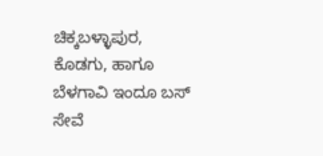ಚಿಕ್ಕಬಳ್ಳಾಪುರ, ಕೊಡಗು, ಹಾಗೂ ಬೆಳಗಾವಿ ಇಂದೂ ಬಸ್ ಸೇವೆ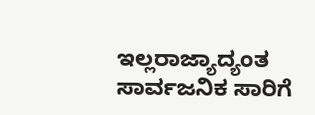ಇಲ್ಲರಾಜ್ಯಾದ್ಯಂತ ಸಾರ್ವಜನಿಕ ಸಾರಿಗೆ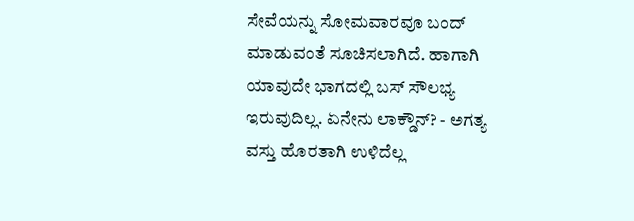ಸೇವೆಯನ್ನು ಸೋಮವಾರವೂ ಬಂದ್ ಮಾಡುವಂತೆ ಸೂಚಿಸಲಾಗಿದೆ. ಹಾಗಾಗಿ ಯಾವುದೇ ಭಾಗದಲ್ಲಿ ಬಸ್ ಸೌಲಭ್ಯ ಇರುವುದಿಲ್ಲ. ಏನೇನು ಲಾಕ್ಡೌನ್? - ಅಗತ್ಯ ವಸ್ತು ಹೊರತಾಗಿ ಉಳಿದೆಲ್ಲ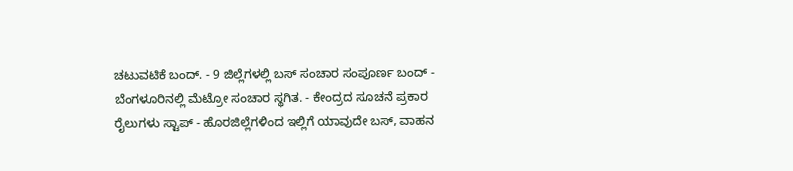ಚಟುವಟಿಕೆ ಬಂದ್. - 9 ಜಿಲ್ಲೆಗಳಲ್ಲಿ ಬಸ್ ಸಂಚಾರ ಸಂಪೂರ್ಣ ಬಂದ್ - ಬೆಂಗಳೂರಿನಲ್ಲಿ ಮೆಟ್ರೋ ಸಂಚಾರ ಸ್ಥಗಿತ. - ಕೇಂದ್ರದ ಸೂಚನೆ ಪ್ರಕಾರ ರೈಲುಗಳು ಸ್ಟಾಪ್ - ಹೊರಜಿಲ್ಲೆಗಳಿಂದ ಇಲ್ಲಿಗೆ ಯಾವುದೇ ಬಸ್, ವಾಹನ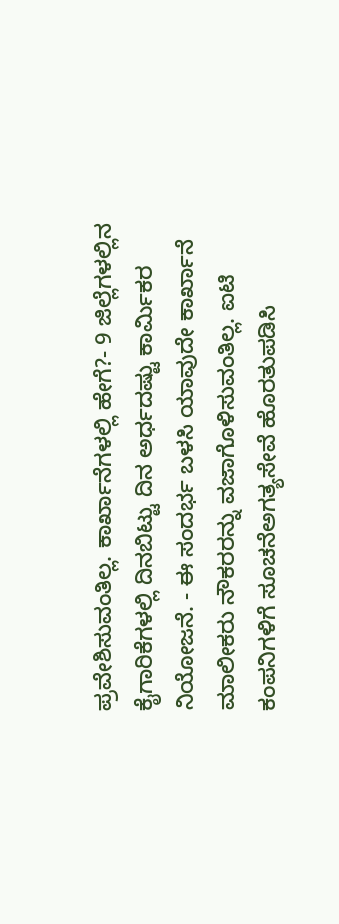ಪ್ರವೇಶಿಸುವಂತಿಲ್ಲ. ಕಾರ್ಖಾನೆಗಳಲ್ಲಿ ಹೇಗೆ?- 9 ಜಿಲ್ಲೆಗಳಲ್ಲಿನ ಕೈಗಾರಿಕೆಗಳಲ್ಲಿ ದಿನಬಿಟ್ಟು ದಿನ ಅರ್ಧದಷ್ಟು ಕಾರ್ಮಿಕರ ನಿಯೋಜನೆ. - ಈ ಸಂದರ್ಭ ಬಳಸಿ ಯಾವುದೇ ಕಾರ್ಖಾನೆ ಮಾಲೀಕರು ನೌಕರರನ್ನು ವಜಾಗೊಳಿಸುವಂತಿಲ್ಲ. ಐಟಿ ಕಂಪನಿಗಳಿಗೆ ಸೂಚನೆಅಗತ್ಯಸೇವೆ ಹೊರತುಪಡಿಸಿ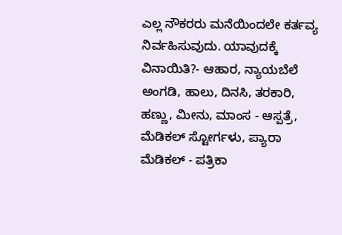ಎಲ್ಲ ನೌಕರರು ಮನೆಯಿಂದಲೇ ಕರ್ತವ್ಯ ನಿರ್ವಹಿಸುವುದು. ಯಾವುದಕ್ಕೆ ವಿನಾಯಿತಿ?- ಆಹಾರ, ನ್ಯಾಯಬೆಲೆ ಅಂಗಡಿ, ಹಾಲು, ದಿನಸಿ, ತರಕಾರಿ, ಹಣ್ಣು, ಮೀನು, ಮಾಂಸ - ಆಸ್ಪತ್ರೆ, ಮೆಡಿಕಲ್ ಸ್ಟೋರ್ಗಳು, ಪ್ಯಾರಾ ಮೆಡಿಕಲ್ - ಪತ್ರಿಕಾ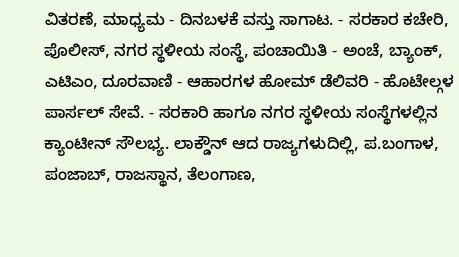ವಿತರಣೆ, ಮಾಧ್ಯಮ - ದಿನಬಳಕೆ ವಸ್ತು ಸಾಗಾಟ. - ಸರಕಾರ ಕಚೇರಿ, ಪೊಲೀಸ್, ನಗರ ಸ್ಥಳೀಯ ಸಂಸ್ಥೆ, ಪಂಚಾಯಿತಿ - ಅಂಚೆ, ಬ್ಯಾಂಕ್, ಎಟಿಎಂ, ದೂರವಾಣಿ - ಆಹಾರಗಳ ಹೋಮ್ ಡೆಲಿವರಿ - ಹೊಟೇಲ್ಗಳ ಪಾರ್ಸಲ್ ಸೇವೆ. - ಸರಕಾರಿ ಹಾಗೂ ನಗರ ಸ್ಥಳೀಯ ಸಂಸ್ಥೆಗಳಲ್ಲಿನ ಕ್ಯಾಂಟೀನ್ ಸೌಲಭ್ಯ. ಲಾಕ್ಡೌನ್ ಆದ ರಾಜ್ಯಗಳುದಿಲ್ಲಿ, ಪ.ಬಂಗಾಳ, ಪಂಜಾಬ್, ರಾಜಸ್ಥಾನ, ತೆಲಂಗಾಣ,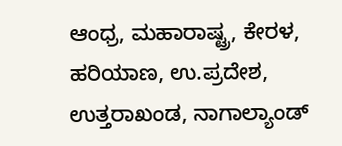ಆಂಧ್ರ, ಮಹಾರಾಷ್ಟ್ರ, ಕೇರಳ, ಹರಿಯಾಣ, ಉ.ಪ್ರದೇಶ, ಉತ್ತರಾಖಂಡ, ನಾಗಾಲ್ಯಾಂಡ್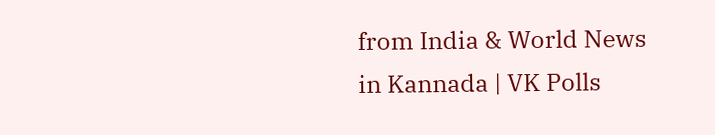from India & World News in Kannada | VK Polls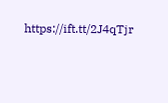https://ift.tt/2J4qTjr